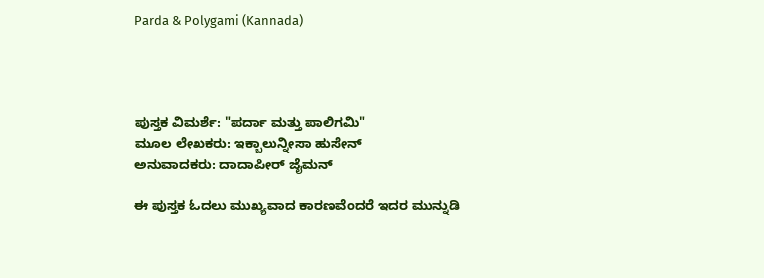Parda & Polygami (Kannada)




ಪುಸ್ತಕ ವಿಮರ್ಶೆ: "ಪರ್ದಾ ಮತ್ತು ಪಾಲಿಗಮಿ"
ಮೂಲ‌ ಲೇಖಕರು: ಇಕ್ಬಾಲುನ್ನೀಸಾ ಹುಸೇನ್
ಅನುವಾದಕರು: ದಾದಾಪೀರ್ ಜೈಮನ್

ಈ ಪುಸ್ತಕ ಓದಲು ಮುಖ್ಯವಾದ ಕಾರಣವೆಂದರೆ ಇದರ ಮುನ್ನುಡಿ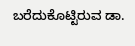ಬರೆದುಕೊಟ್ಟಿರುವ ಡಾ.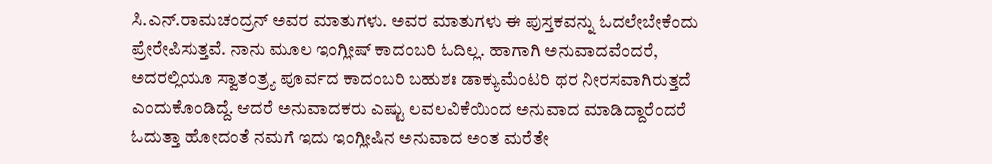ಸಿ.ಎನ್.ರಾಮಚಂದ್ರನ್ ಅವರ ಮಾತುಗಳು. ಅವರ ಮಾತುಗಳು ಈ ಪುಸ್ತಕವನ್ನು ಓದಲೇಬೇಕೆಂದು ಪ್ರೇರೇಪಿಸುತ್ತವೆ. ನಾನು ಮೂಲ ಇಂಗ್ಲೀಷ್ ಕಾದಂಬರಿ ಓದಿಲ್ಲ. ಹಾಗಾಗಿ ಅನುವಾದವೆಂದರೆ, ಅದರಲ್ಲಿಯೂ ಸ್ವಾತಂತ್ರ್ಯ ಪೂರ್ವದ ಕಾದಂಬರಿ ಬಹುಶಃ ಡಾಕ್ಯುಮೆಂಟರಿ ಥರ ನೀರಸವಾಗಿರುತ್ತದೆ ಎಂದುಕೊಂಡಿದ್ದೆ. ಆದರೆ ಅನುವಾದಕರು ಎಷ್ಟು ಲವಲವಿಕೆಯಿಂದ ಅನುವಾದ ಮಾಡಿದ್ದಾರೆಂದರೆ ಓದುತ್ತಾ ಹೋದಂತೆ ನಮಗೆ ಇದು ಇಂಗ್ಲೀಷಿನ ಅನುವಾದ ಅಂತ ಮರೆತೇ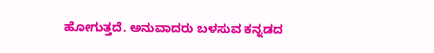ಹೋಗುತ್ತದೆ. ಅನುವಾದರು ಬಳಸುವ ಕನ್ನಡದ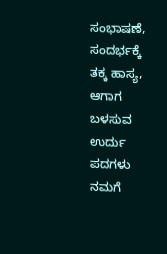ಸಂಭಾಷಣೆ, ಸಂದರ್ಭಕ್ಕೆ ತಕ್ಕ ಹಾಸ್ಯ, ಆಗಾಗ ಬಳಸುವ ಉರ್ದು ಪದಗಳು ನಮಗೆ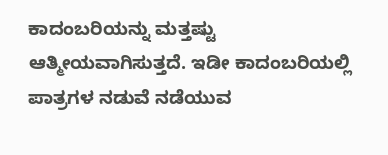ಕಾದಂಬರಿಯನ್ನು ಮತ್ತಷ್ಟು ಆತ್ಮೀಯವಾಗಿಸುತ್ತದೆ. ಇಡೀ ಕಾದಂಬರಿಯಲ್ಲಿ ಪಾತ್ರಗಳ ನಡುವೆ ನಡೆಯುವ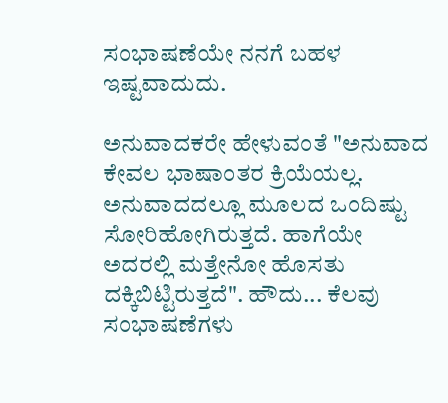ಸಂಭಾಷಣೆಯೇ ನನಗೆ ಬಹಳ ಇಷ್ಟವಾದುದು.

ಅನುವಾದಕರೇ ಹೇಳುವಂತೆ "ಅನುವಾದ ಕೇವಲ ಭಾಷಾಂತರ ಕ್ರಿಯೆಯಲ್ಲ. ಅನುವಾದದಲ್ಲೂ ಮೂಲದ ಒಂದಿಷ್ಟು ಸೋರಿಹೋಗಿರುತ್ತದೆ. ಹಾಗೆಯೇ ಅದರಲ್ಲಿ ಮತ್ತೇನೋ ಹೊಸತು ದಕ್ಕಿಬಿಟ್ಟಿರುತ್ತದೆ". ಹೌದು... ಕೆಲವು ಸಂಭಾಷಣೆಗಳು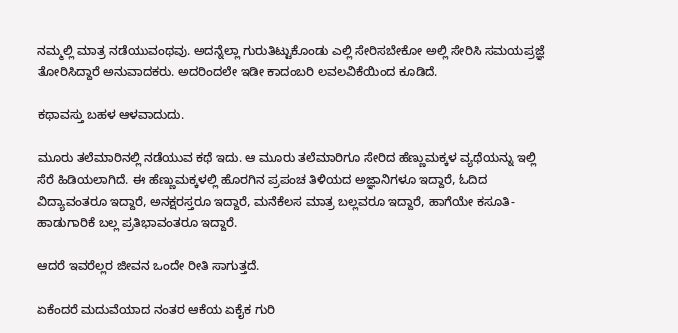ನಮ್ಮಲ್ಲಿ ಮಾತ್ರ ನಡೆಯುವಂಥವು. ಅದನ್ನೆಲ್ಲಾ ಗುರುತಿಟ್ಟುಕೊಂಡು ಎಲ್ಲಿ ಸೇರಿಸಬೇಕೋ ಅಲ್ಲಿ ಸೇರಿಸಿ ಸಮಯಪ್ರಜ್ಞೆ ತೋರಿಸಿದ್ದಾರೆ ಅನುವಾದಕರು. ಅದರಿಂದಲೇ ಇಡೀ ಕಾದಂಬರಿ ಲವಲವಿಕೆಯಿಂದ ಕೂಡಿದೆ.

ಕಥಾವಸ್ತು ಬಹಳ ಆಳವಾದುದು.

ಮೂರು ತಲೆಮಾರಿನಲ್ಲಿ ನಡೆಯುವ ಕಥೆ ಇದು. ಆ ಮೂರು ತಲೆಮಾರಿಗೂ ಸೇರಿದ ಹೆಣ್ಣುಮಕ್ಕಳ ವ್ಯಥೆಯನ್ನು ಇಲ್ಲಿ ಸೆರೆ ಹಿಡಿಯಲಾಗಿದೆ. ಈ ಹೆಣ್ಣುಮಕ್ಕಳಲ್ಲಿ ಹೊರಗಿನ ಪ್ರಪಂಚ ತಿಳಿಯದ ಅಜ್ಞಾನಿಗಳೂ ಇದ್ದಾರೆ, ಓದಿದ ವಿದ್ಯಾವಂತರೂ ಇದ್ದಾರೆ, ಅನಕ್ಷರಸ್ತರೂ ಇದ್ದಾರೆ, ಮನೆಕೆಲಸ ಮಾತ್ರ ಬಲ್ಲವರೂ ಇದ್ದಾರೆ, ಹಾಗೆಯೇ ಕಸೂತಿ-ಹಾಡುಗಾರಿಕೆ ಬಲ್ಲ ಪ್ರತಿಭಾವಂತರೂ ಇದ್ದಾರೆ.

ಆದರೆ ಇವರೆಲ್ಲರ ಜೀವನ ಒಂದೇ ರೀತಿ ಸಾಗುತ್ತದೆ.

ಏಕೆಂದರೆ ಮದುವೆಯಾದ ನಂತರ ಆಕೆಯ ಏಕೈಕ ಗುರಿ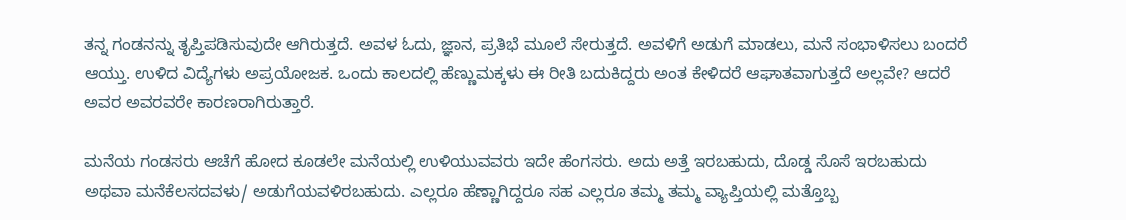ತನ್ನ ಗಂಡನನ್ನು ತೃಪ್ತಿಪಡಿಸುವುದೇ ಆಗಿರುತ್ತದೆ. ಅವಳ ಓದು, ಜ್ಞಾನ, ಪ್ರತಿಭೆ ಮೂಲೆ ಸೇರುತ್ತದೆ. ಅವಳಿಗೆ ಅಡುಗೆ ಮಾಡಲು, ಮನೆ ಸಂಭಾಳಿಸಲು ಬಂದರೆ ಆಯ್ತು. ಉಳಿದ ವಿದ್ಯೆಗಳು ಅಪ್ರಯೋಜಕ. ಒಂದು ಕಾಲದಲ್ಲಿ ಹೆಣ್ಣುಮಕ್ಕಳು ಈ ರೀತಿ ಬದುಕಿದ್ದರು ಅಂತ ಕೇಳಿದರೆ ಆಘಾತವಾಗುತ್ತದೆ ಅಲ್ಲವೇ? ಆದರೆ ಅವರ ಅವರವರೇ ಕಾರಣರಾಗಿರುತ್ತಾರೆ.

ಮನೆಯ ಗಂಡಸರು ಆಚೆಗೆ ಹೋದ ಕೂಡಲೇ ಮನೆಯಲ್ಲಿ ಉಳಿಯುವವರು ಇದೇ ಹೆಂಗಸರು. ಅದು ಅತ್ತೆ ಇರಬಹುದು, ದೊಡ್ಡ ಸೊಸೆ ಇರಬಹುದು ಅಥವಾ ಮನೆಕೆಲಸದವಳು/ ಅಡುಗೆಯವಳಿರಬಹುದು. ಎಲ್ಲರೂ ಹೆಣ್ಣಾಗಿದ್ದರೂ ಸಹ ಎಲ್ಲರೂ ತಮ್ಮ ತಮ್ಮ ವ್ಯಾಪ್ತಿಯಲ್ಲಿ ಮತ್ತೊಬ್ಬ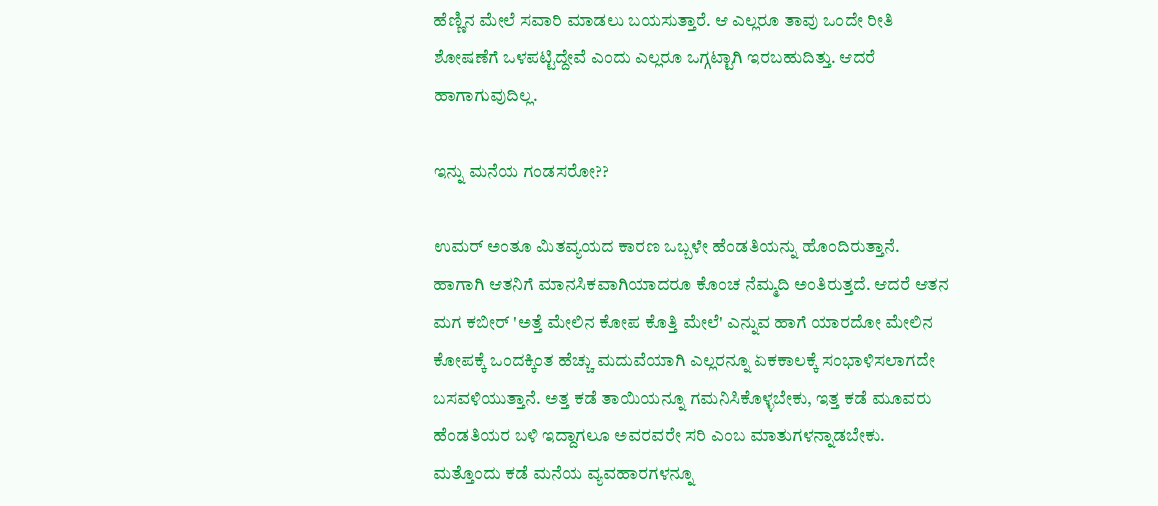ಹೆಣ್ಣಿನ ಮೇಲೆ ಸವಾರಿ ಮಾಡಲು ಬಯಸುತ್ತಾರೆ. ಆ ಎಲ್ಲರೂ ತಾವು ಒಂದೇ ರೀತಿ ಶೋಷಣೆಗೆ ಒಳಪಟ್ಟಿದ್ದೇವೆ ಎಂದು ಎಲ್ಲರೂ ಒಗ್ಗಟ್ಟಾಗಿ ಇರಬಹುದಿತ್ತು. ಆದರೆ ಹಾಗಾಗುವುದಿಲ್ಲ.

ಇನ್ನು ಮನೆಯ ಗಂಡಸರೋ??

ಉಮರ್ ಅಂತೂ ಮಿತವ್ಯಯದ ಕಾರಣ ಒಬ್ಬಳೇ ಹೆಂಡತಿಯನ್ನು ಹೊಂದಿರುತ್ತಾನೆ. ಹಾಗಾಗಿ ಆತನಿಗೆ ಮಾನಸಿಕವಾಗಿಯಾದರೂ ಕೊಂಚ ನೆಮ್ಮದಿ ಅಂತಿರುತ್ತದೆ. ಆದರೆ ಆತನ ಮಗ ಕಬೀರ್ 'ಅತ್ತೆ ಮೇಲಿನ ಕೋಪ ಕೊತ್ತಿ ಮೇಲೆ' ಎನ್ನುವ ಹಾಗೆ ಯಾರದೋ ಮೇಲಿನ ಕೋಪಕ್ಕೆ ಒಂದಕ್ಕಿಂತ ಹೆಚ್ಚು ಮದುವೆಯಾಗಿ ಎಲ್ಲರನ್ನೂ ಏಕಕಾಲಕ್ಕೆ ಸಂಭಾಳಿಸಲಾಗದೇ ಬಸವಳಿಯುತ್ತಾನೆ. ಅತ್ತ ಕಡೆ ತಾಯಿಯನ್ನೂ ಗಮನಿಸಿಕೊಳ್ಳಬೇಕು, ಇತ್ತ ಕಡೆ ಮೂವರು ಹೆಂಡತಿಯರ ಬಳಿ ಇದ್ದಾಗಲೂ ಅವರವರೇ ಸರಿ ಎಂಬ ಮಾತುಗಳನ್ನಾಡಬೇಕು. ಮತ್ತೊಂದು ಕಡೆ ಮನೆಯ ವ್ಯವಹಾರಗಳನ್ನೂ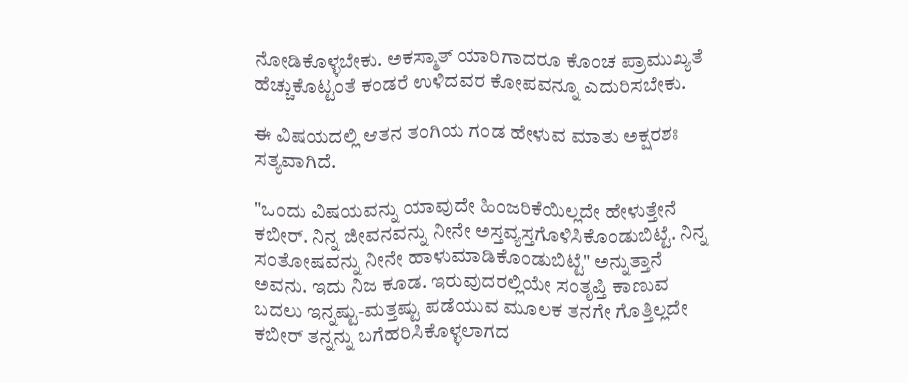ನೋಡಿಕೊಳ್ಳಬೇಕು. ಅಕಸ್ಮಾತ್ ಯಾರಿಗಾದರೂ ಕೊಂಚ ಪ್ರಾಮುಖ್ಯತೆ ಹೆಚ್ಚುಕೊಟ್ಟಂತೆ ಕಂಡರೆ ಉಳಿದವರ ಕೋಪವನ್ನೂ ಎದುರಿಸಬೇಕು.

ಈ ವಿಷಯದಲ್ಲಿ ಆತನ ತಂಗಿಯ ಗಂಡ ಹೇಳುವ ಮಾತು ಅಕ್ಷರಶಃ ಸತ್ಯವಾಗಿದೆ.

"ಒಂದು ವಿಷಯವನ್ನು ಯಾವುದೇ ಹಿಂಜರಿಕೆಯಿಲ್ಲದೇ ಹೇಳುತ್ತೇನೆ ಕಬೀರ್. ನಿನ್ನ ಜೀವನವನ್ನು ನೀನೇ ಅಸ್ತವ್ಯಸ್ತಗೊಳಿಸಿಕೊಂಡುಬಿಟ್ಟೆ. ನಿನ್ನ ಸಂತೋಷವನ್ನು ನೀನೇ ಹಾಳುಮಾಡಿಕೊಂಡುಬಿಟ್ಟೆ" ಅನ್ನುತ್ತಾನೆ ಅವನು. ಇದು ನಿಜ ಕೂಡ. ಇರುವುದರಲ್ಲಿಯೇ ಸಂತೃಪ್ತಿ ಕಾಣುವ ಬದಲು ಇನ್ನಷ್ಟು-ಮತ್ತಷ್ಟು ಪಡೆಯುವ ಮೂಲಕ ತನಗೇ ಗೊತ್ತಿಲ್ಲದೇ ಕಬೀರ್ ತನ್ನನ್ನು ಬಗೆಹರಿಸಿಕೊಳ್ಳಲಾಗದ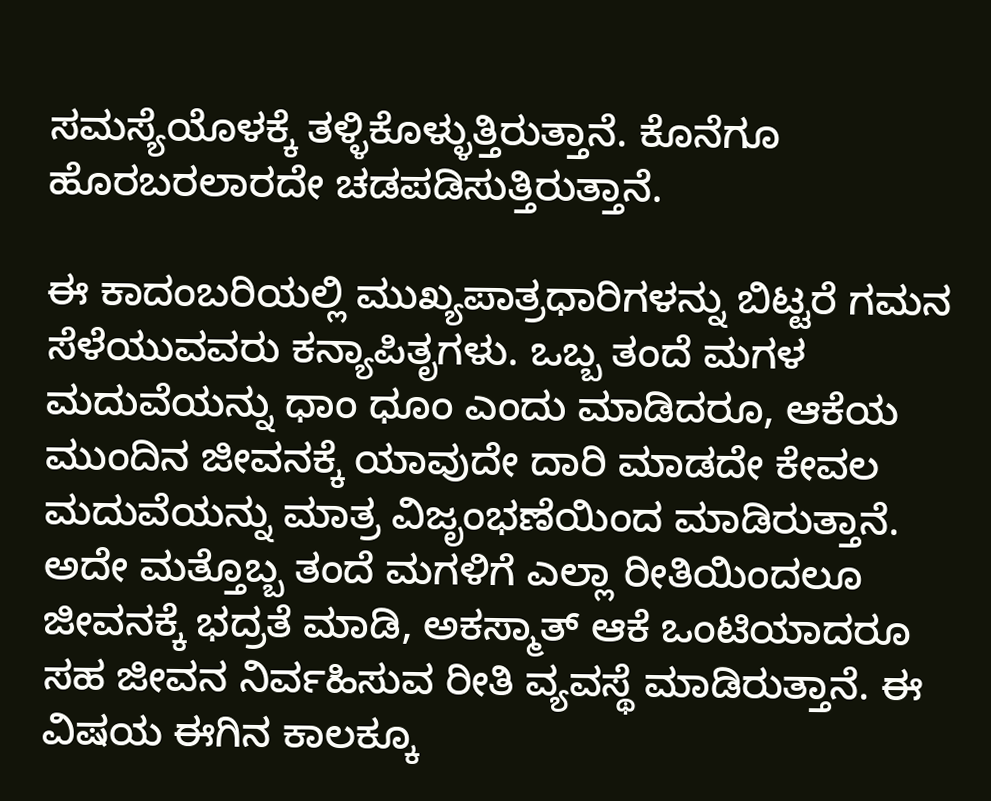ಸಮಸ್ಯೆಯೊಳಕ್ಕೆ ತಳ್ಳಿಕೊಳ್ಳುತ್ತಿರುತ್ತಾನೆ. ಕೊನೆಗೂ ಹೊರಬರಲಾರದೇ ಚಡಪಡಿಸುತ್ತಿರುತ್ತಾನೆ.

ಈ ಕಾದಂಬರಿಯಲ್ಲಿ ಮುಖ್ಯಪಾತ್ರಧಾರಿಗಳನ್ನು ಬಿಟ್ಟರೆ ಗಮನ ಸೆಳೆಯುವವರು ಕನ್ಯಾಪಿತೃಗಳು. ಒಬ್ಬ ತಂದೆ ಮಗಳ ಮದುವೆಯನ್ನು ಧಾಂ ಧೂಂ ಎಂದು ಮಾಡಿದರೂ, ಆಕೆಯ ಮುಂದಿನ ಜೀವನಕ್ಕೆ ಯಾವುದೇ ದಾರಿ ಮಾಡದೇ ಕೇವಲ ಮದುವೆಯನ್ನು ಮಾತ್ರ ವಿಜೃಂಭಣೆಯಿಂದ ಮಾಡಿರುತ್ತಾನೆ. ಅದೇ ಮತ್ತೊಬ್ಬ ತಂದೆ ಮಗಳಿಗೆ ಎಲ್ಲಾ ರೀತಿಯಿಂದಲೂ ಜೀವನಕ್ಕೆ ಭದ್ರತೆ ಮಾಡಿ, ಅಕಸ್ಮಾತ್ ಆಕೆ ಒಂಟಿಯಾದರೂ ಸಹ ಜೀವನ ನಿರ್ವಹಿಸುವ ರೀತಿ ವ್ಯವಸ್ಥೆ ಮಾಡಿರುತ್ತಾನೆ. ಈ ವಿಷಯ ಈಗಿನ ಕಾಲಕ್ಕೂ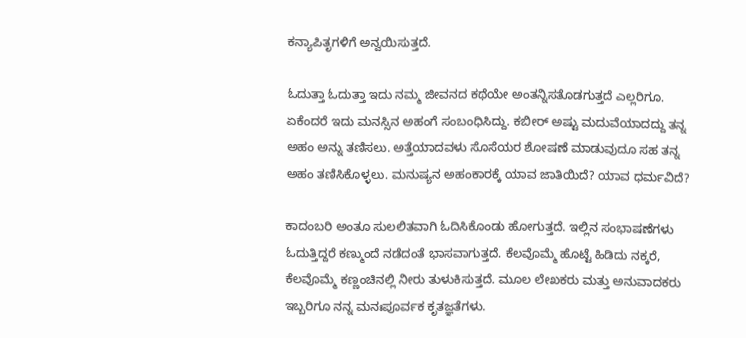ಕನ್ಯಾಪಿತೃಗಳಿಗೆ ಅನ್ವಯಿಸುತ್ತದೆ.

ಓದುತ್ತಾ ಓದುತ್ತಾ ಇದು ನಮ್ಮ ಜೀವನದ ಕಥೆಯೇ ಅಂತನ್ನಿಸತೊಡಗುತ್ತದೆ ಎಲ್ಲರಿಗೂ. ಏಕೆಂದರೆ ಇದು ಮನಸ್ಸಿನ ಅಹಂಗೆ ಸಂಬಂಧಿಸಿದ್ದು. ಕಬೀರ್ ಅಷ್ಟು ಮದುವೆಯಾದದ್ದು ತನ್ನ ಅಹಂ ಅನ್ನು ತಣಿಸಲು. ಅತ್ತೆಯಾದವಳು ಸೊಸೆಯರ ಶೋಷಣೆ ಮಾಡುವುದೂ ಸಹ ತನ್ನ ಅಹಂ ತಣಿಸಿಕೊಳ್ಳಲು. ಮನುಷ್ಯನ ಅಹಂಕಾರಕ್ಕೆ ಯಾವ ಜಾತಿಯಿದೆ? ಯಾವ ಧರ್ಮವಿದೆ?

ಕಾದಂಬರಿ ಅಂತೂ ಸುಲಲಿತವಾಗಿ ಓದಿಸಿಕೊಂಡು ಹೋಗುತ್ತದೆ. ಇಲ್ಲಿನ ಸಂಭಾಷಣೆಗಳು ಓದುತ್ತಿದ್ದರೆ ಕಣ್ಮುಂದೆ ನಡೆದಂತೆ ಭಾಸವಾಗುತ್ತದೆ. ಕೆಲವೊಮ್ಮೆ ಹೊಟ್ಟೆ ಹಿಡಿದು ನಕ್ಕರೆ, ಕೆಲವೊಮ್ಮೆ ಕಣ್ಣಂಚಿನಲ್ಲಿ ನೀರು ತುಳುಕಿಸುತ್ತದೆ. ಮೂಲ ಲೇಖಕರು ಮತ್ತು ಅನುವಾದಕರು ಇಬ್ಬರಿಗೂ ನನ್ನ ಮನಃಪೂರ್ವಕ ಕೃತಜ್ಞತೆಗಳು.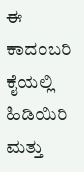ಈ ಕಾದಂಬರಿ ಕೈಯಲ್ಲಿ ಹಿಡಿಯಿರಿ ಮತ್ತು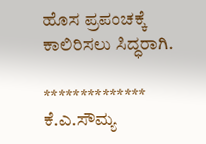ಹೊಸ ಪ್ರಪಂಚಕ್ಕೆ ಕಾಲಿರಿಸಲು ಸಿದ್ಧರಾಗಿ.

**************
ಕೆ.ಎ.ಸೌಮ್ಯ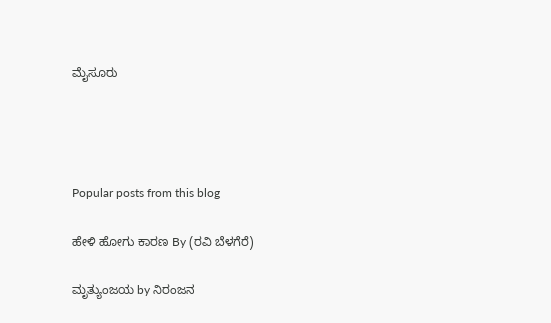ಮೈಸೂರು




Popular posts from this blog

ಹೇಳಿ ಹೋಗು ಕಾರಣ By (ರವಿ ಬೆಳಗೆರೆ)

ಮೃತ್ಯುಂಜಯ by ನಿರಂಜನ